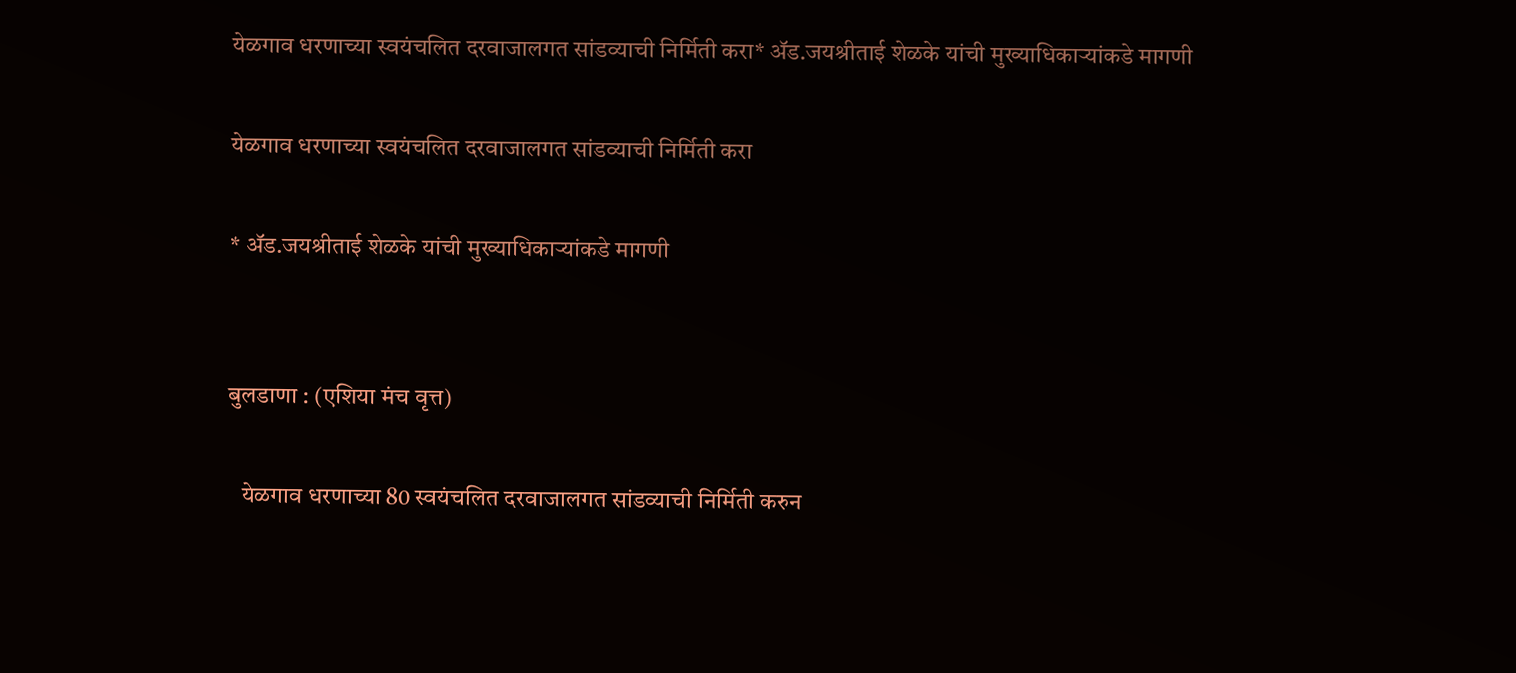येळगाव धरणाच्या स्वयंचलित दरवाजालगत सांडव्याची निर्मिती करा* ॲड.जयश्रीताई शेळके यांची मुख्याधिकाऱ्यांकडे मागणी

येळगाव धरणाच्या स्वयंचलित दरवाजालगत सांडव्याची निर्मिती करा

* ॲड.जयश्रीताई शेळके यांची मुख्याधिकाऱ्यांकडे मागणी


बुलडाणा : (एशिया मंच वृत्त)

   येळगाव धरणाच्या 80 स्वयंचलित दरवाजालगत सांडव्याची निर्मिती करुन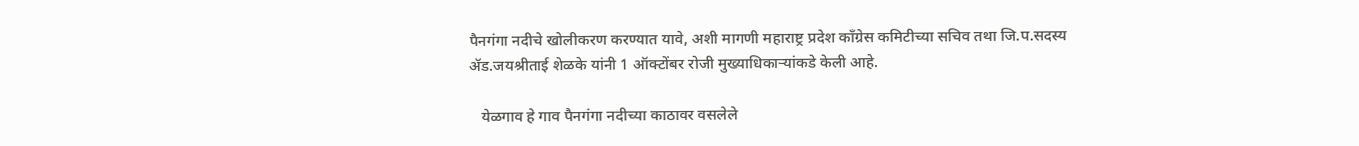पैनगंगा नदीचे खोलीकरण करण्यात यावे, अशी मागणी महाराष्ट्र प्रदेश काँग्रेस कमिटीच्या सचिव तथा जि.प.सदस्य ॲड.जयश्रीताई शेळके यांनी 1 ऑक्टोंबर रोजी मुख्याधिकाऱ्यांकडे केली आहे.

   येळगाव हे गाव पैनगंगा नदीच्या काठावर वसलेले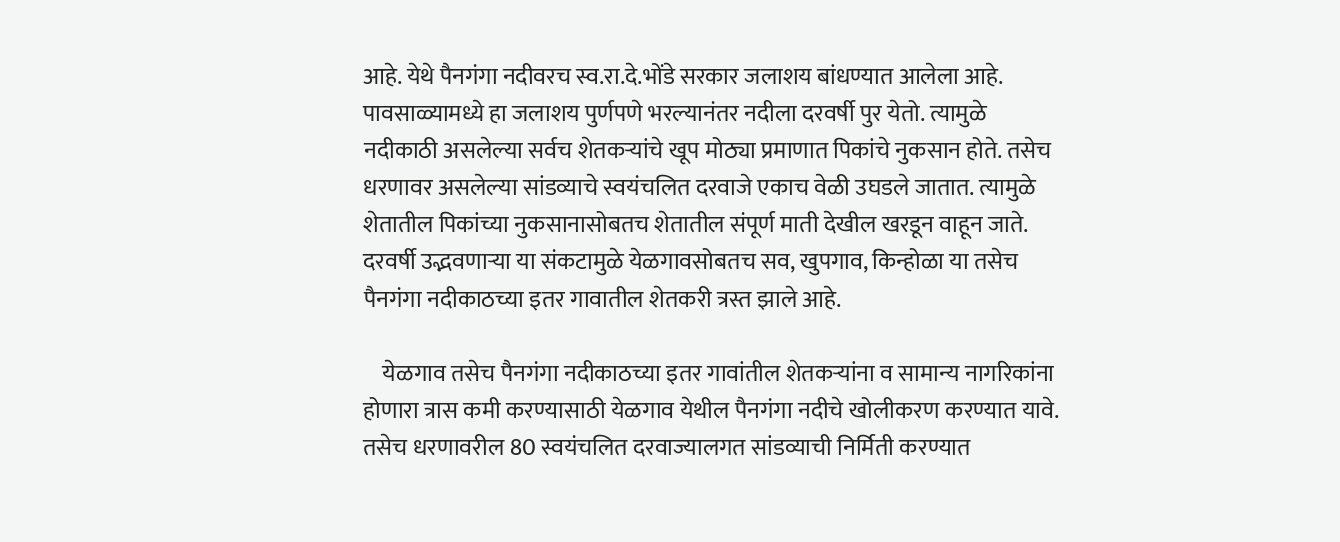आहे. येथे पैनगंगा नदीवरच स्व.रा.दे.भोंडे सरकार जलाशय बांधण्यात आलेला आहे. पावसाळ्यामध्ये हा जलाशय पुर्णपणे भरल्यानंतर नदीला दरवर्षी पुर येतो. त्यामुळे नदीकाठी असलेल्या सर्वच शेतकऱ्यांचे खूप मोठ्या प्रमाणात पिकांचे नुकसान होते. तसेच धरणावर असलेल्या सांडव्याचे स्वयंचलित दरवाजे एकाच वेळी उघडले जातात. त्यामुळे शेतातील पिकांच्या नुकसानासोबतच शेतातील संपूर्ण माती देखील खरडून वाहून जाते. दरवर्षी उद्भवणाऱ्या या संकटामुळे येळगावसोबतच सव, खुपगाव, किन्होळा या तसेच पैनगंगा नदीकाठच्या इतर गावातील शेतकरी त्रस्त झाले आहे.

    येळगाव तसेच पैनगंगा नदीकाठच्या इतर गावांतील शेतकऱ्यांना व सामान्य नागरिकांना होणारा त्रास कमी करण्यासाठी येळगाव येथील पैनगंगा नदीचे खोलीकरण करण्यात यावे. तसेच धरणावरील 80 स्वयंचलित दरवाज्यालगत सांडव्याची निर्मिती करण्यात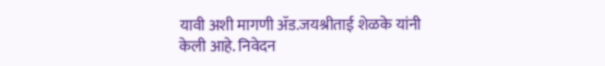यावी अशी मागणी ॲड.जयश्रीताई शेळके यांनी केली आहे. निवेदन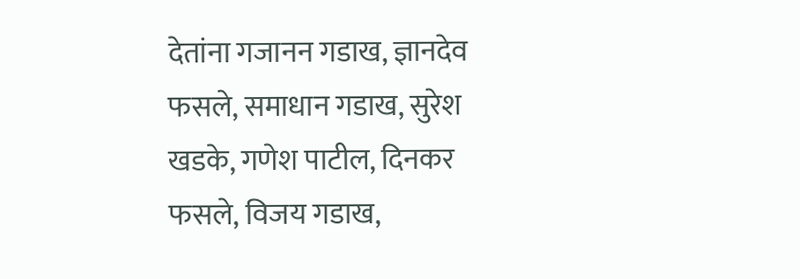देतांना गजानन गडाख, ज्ञानदेव फसले, समाधान गडाख, सुरेश खडके, गणेश पाटील, दिनकर फसले, विजय गडाख,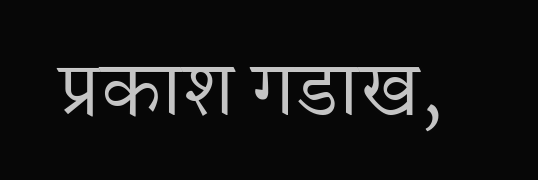प्रकाश गडाख,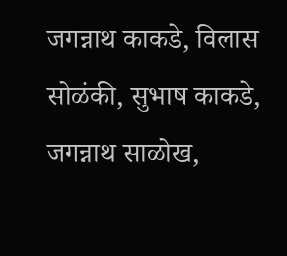जगन्नाथ काकडे, विलास सोळंकी, सुभाष काकडे, जगन्नाथ साळोख,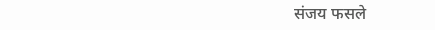संजय फसले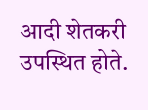आदी शेतकरी उपस्थित होते.